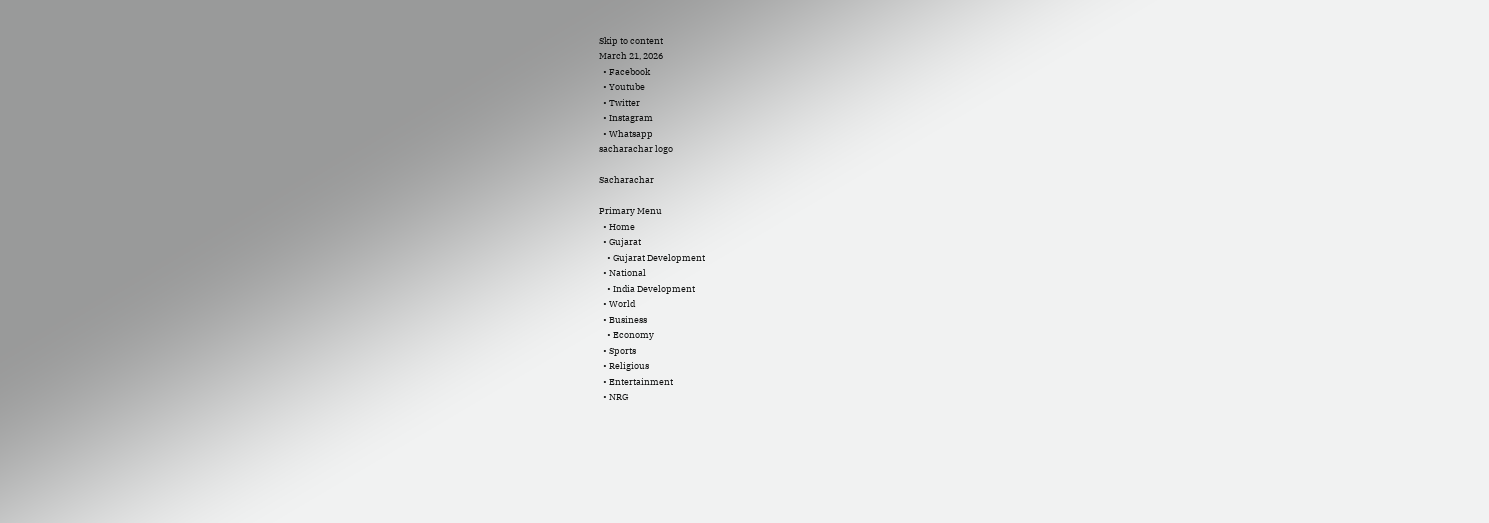Skip to content
March 21, 2026
  • Facebook
  • Youtube
  • Twitter
  • Instagram
  • Whatsapp
sacharachar logo

Sacharachar

Primary Menu
  • Home
  • Gujarat
    • Gujarat Development
  • National
    • India Development
  • World
  • Business
    • Economy
  • Sports
  • Religious
  • Entertainment
  • NRG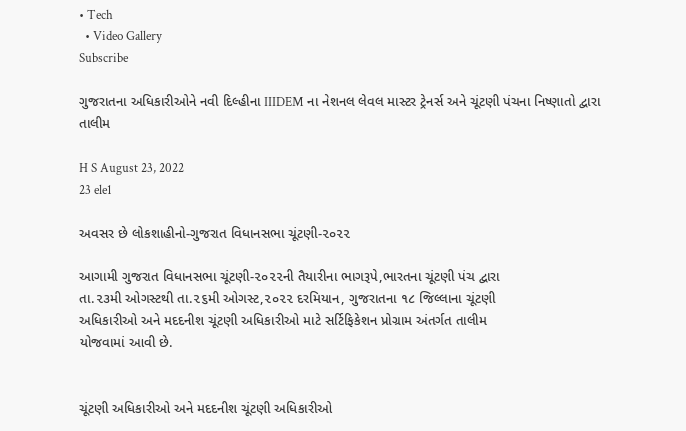• Tech
  • Video Gallery
Subscribe

ગુજરાતના અધિકારીઓને નવી દિલ્હીના IIIDEM ના નેશનલ લેવલ માસ્ટર ટ્રેનર્સ અને ચૂંટણી પંચના નિષ્ણાતો દ્વારા તાલીમ

H S August 23, 2022
23 ele1

અવસર છે લોકશાહીનો-ગુજરાત વિધાનસભા ચૂંટણી-૨૦૨૨

આગામી ગુજરાત વિધાનસભા ચૂંટણી-૨૦૨૨ની તૈયારીના ભાગરૂપે,ભારતના ચૂંટણી પંચ દ્વારા
તા.૨૩મી ઓગસ્ટથી તા.૨૬મી ઓગસ્ટ,૨૦૨૨ દરમિયાન, ગુજરાતના ૧૮ જિલ્લાના ચૂંટણી
અધિકારીઓ અને મદદનીશ ચૂંટણી અધિકારીઓ માટે સર્ટિફિકેશન પ્રોગ્રામ અંતર્ગત તાલીમ
યોજવામાં આવી છે.


ચૂંટણી અધિકારીઓ અને મદદનીશ ચૂંટણી અધિકારીઓ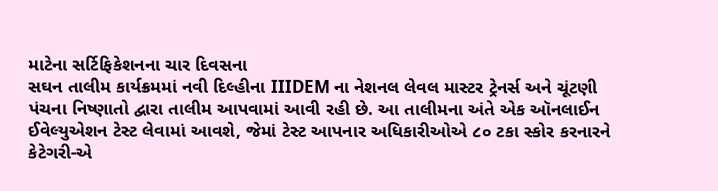માટેના સર્ટિફિકેશનના ચાર દિવસના
સઘન તાલીમ કાર્યક્રમમાં નવી દિલ્હીના IIIDEM ના નેશનલ લેવલ માસ્ટર ટ્રેનર્સ અને ચૂંટણી
પંચના નિષ્ણાતો દ્વારા તાલીમ આપવામાં આવી રહી છે. આ તાલીમના અંતે એક ઑનલાઈન
ઈવેલ્યુએશન ટેસ્ટ લેવામાં આવશે, જેમાં ટેસ્ટ આપનાર અધિકારીઓએ ૮૦ ટકા સ્કોર કરનારને
કેટેગરી-એ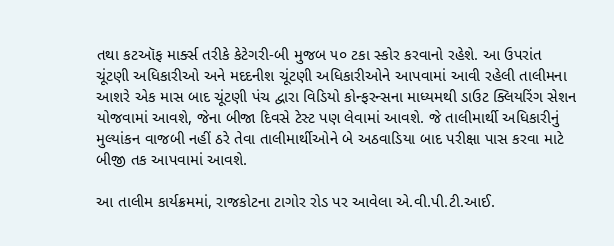તથા કટઑફ માર્ક્સ તરીકે કેટેગરી-બી મુજબ ૫૦ ટકા સ્કોર કરવાનો રહેશે. આ ઉપરાંત
ચૂંટણી અધિકારીઓ અને મદદનીશ ચૂંટણી અધિકારીઓને આપવામાં આવી રહેલી તાલીમના
આશરે એક માસ બાદ ચૂંટણી પંચ દ્વારા વિડિયો કોન્ફરન્સના માધ્યમથી ડાઉટ ક્લિયરિંગ સેશન
યોજવામાં આવશે, જેના બીજા દિવસે ટેસ્ટ પણ લેવામાં આવશે. જે તાલીમાર્થી અધિકારીનું
મુલ્યાંકન વાજબી નહીં ઠરે તેવા તાલીમાર્થીઓને બે અઠવાડિયા બાદ પરીક્ષા પાસ કરવા માટે
બીજી તક આપવામાં આવશે.

આ તાલીમ કાર્યક્રમમાં, રાજકોટના ટાગોર રોડ પર આવેલા એ.વી.પી.ટી.આઈ.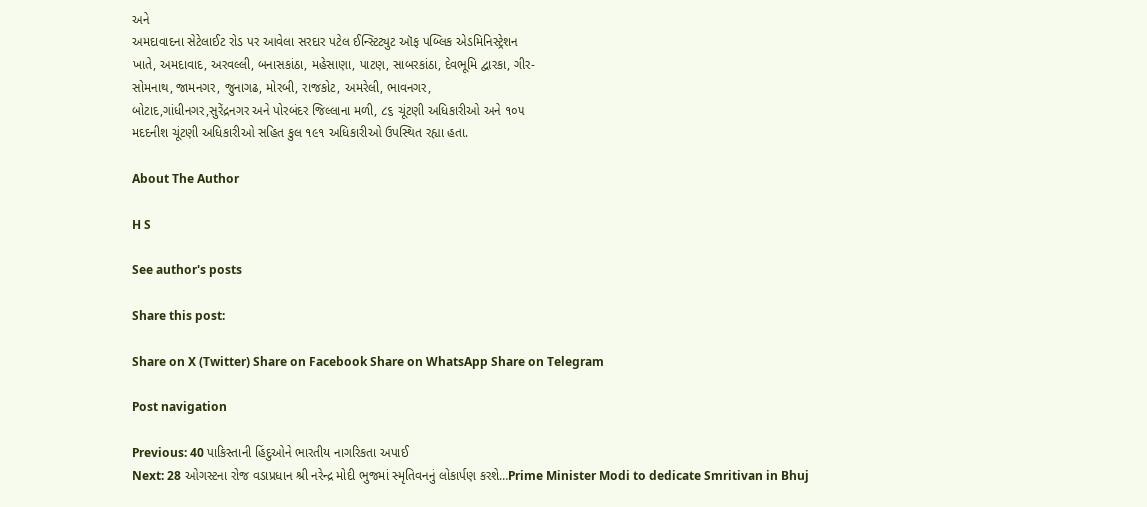અને
અમદાવાદના સેટેલાઈટ રોડ પર આવેલા સરદાર પટેલ ઈન્સ્ટિટ્યુટ ઑફ પબ્લિક એડમિનિસ્ટ્રેશન
ખાતે, અમદાવાદ, અરવલ્લી, બનાસકાંઠા, મહેસાણા, પાટણ, સાબરકાંઠા, દેવભૂમિ દ્વારકા, ગીર-
સોમનાથ, જામનગર, જુનાગઢ, મોરબી, રાજકોટ, અમરેલી, ભાવનગર,
બોટાદ,ગાંધીનગર,સુરેંદ્રનગર અને પોરબંદર જિલ્લાના મળી, ૮૬ ચૂંટણી અધિકારીઓ અને ૧૦૫
મદદનીશ ચૂંટણી અધિકારીઓ સહિત કુલ ૧૯૧ અધિકારીઓ ઉપસ્થિત રહ્યા હતા.

About The Author

H S

See author's posts

Share this post:

Share on X (Twitter) Share on Facebook Share on WhatsApp Share on Telegram

Post navigation

Previous: 40 પાકિસ્તાની હિંદુઓને ભારતીય નાગરિકતા અપાઈ
Next: 28 ઓગસ્ટના રોજ વડાપ્રધાન શ્રી નરેન્દ્ર મોદી ભુજમાં સ્મૃતિવનનું લોકાર્પણ કરશે…Prime Minister Modi to dedicate Smritivan in Bhuj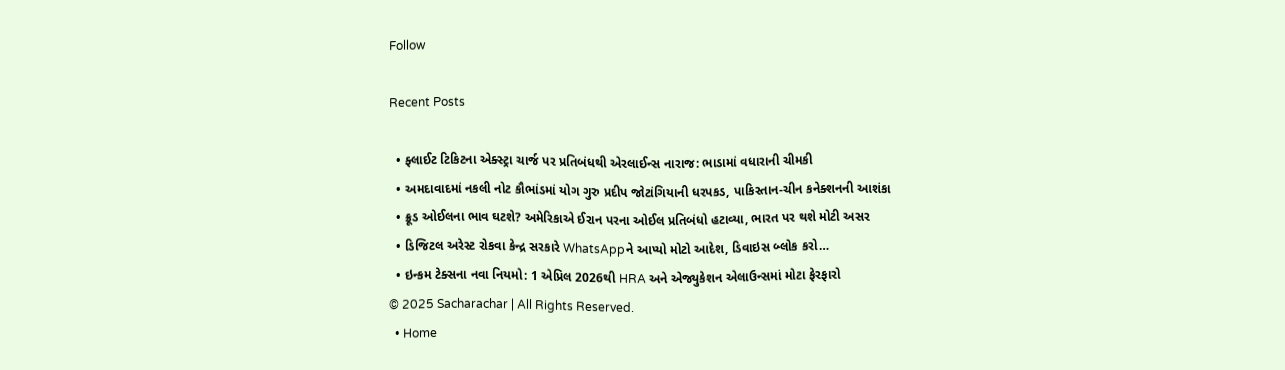Follow

Recent Posts

  • ફ્લાઈટ ટિકિટના એક્સ્ટ્રા ચાર્જ પર પ્રતિબંધથી એરલાઈન્સ નારાજ: ભાડામાં વધારાની ચીમકી
  • અમદાવાદમાં નકલી નોટ કૌભાંડમાં યોગ ગુરુ પ્રદીપ જોટાંગિયાની ધરપકડ, પાકિસ્તાન-ચીન કનેક્શનની આશંકા
  • ક્રૂડ ઓઈલના ભાવ ઘટશે? અમેરિકાએ ઈરાન પરના ઓઈલ પ્રતિબંધો હટાવ્યા, ભારત પર થશે મોટી અસર
  • ડિજિટલ અરેસ્ટ રોકવા કેન્દ્ર સરકારે WhatsAppને આપ્યો મોટો આદેશ, ડિવાઇસ બ્લોક કરો…
  • ઇન્કમ ટેક્સના નવા નિયમો: 1 એપ્રિલ 2026થી HRA અને એજ્યુકેશન એલાઉન્સમાં મોટા ફેરફારો
© 2025 Sacharachar | All Rights Reserved.
  • Home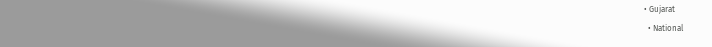• Gujarat
  • National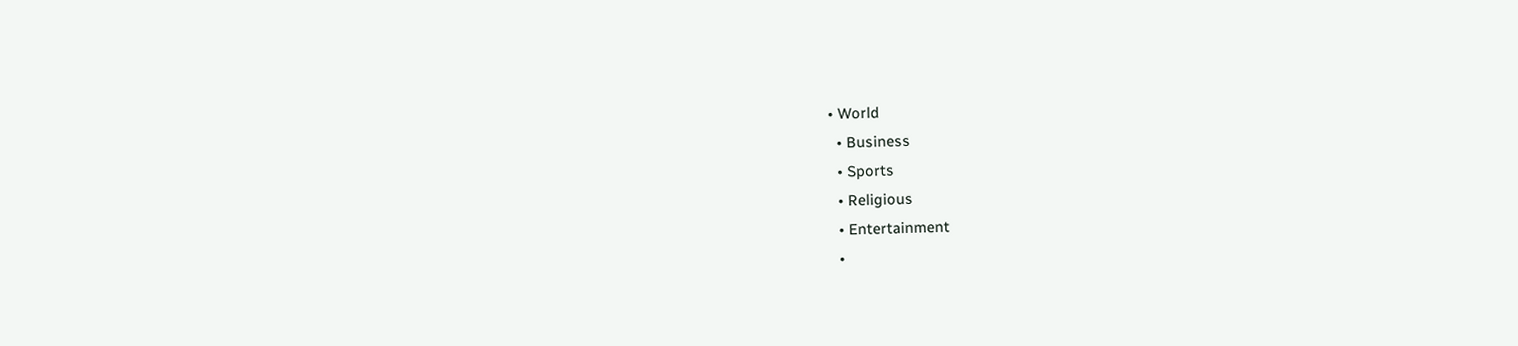• World
  • Business
  • Sports
  • Religious
  • Entertainment
  •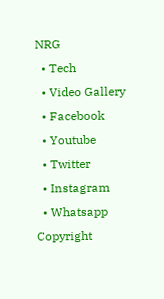NRG
  • Tech
  • Video Gallery
  • Facebook
  • Youtube
  • Twitter
  • Instagram
  • Whatsapp
Copyright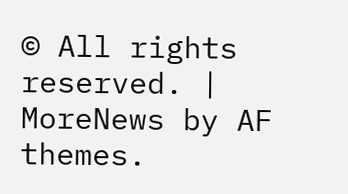© All rights reserved. | MoreNews by AF themes.